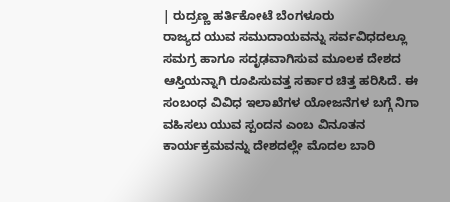| ರುದ್ರಣ್ಣ ಹರ್ತಿಕೋಟೆ ಬೆಂಗಳೂರು
ರಾಜ್ಯದ ಯುವ ಸಮುದಾಯವನ್ನು ಸರ್ವವಿಧದಲ್ಲೂ ಸಮಗ್ರ ಹಾಗೂ ಸದೃಢವಾಗಿಸುವ ಮೂಲಕ ದೇಶದ ಆಸ್ತಿಯನ್ನಾಗಿ ರೂಪಿಸುವತ್ತ ಸರ್ಕಾರ ಚಿತ್ತ ಹರಿಸಿದೆ. ಈ ಸಂಬಂಧ ವಿವಿಧ ಇಲಾಖೆಗಳ ಯೋಜನೆಗಳ ಬಗ್ಗೆ ನಿಗಾ ವಹಿಸಲು ಯುವ ಸ್ಪಂದನ ಎಂಬ ವಿನೂತನ ಕಾರ್ಯಕ್ರಮವನ್ನು ದೇಶದಲ್ಲೇ ಮೊದಲ ಬಾರಿ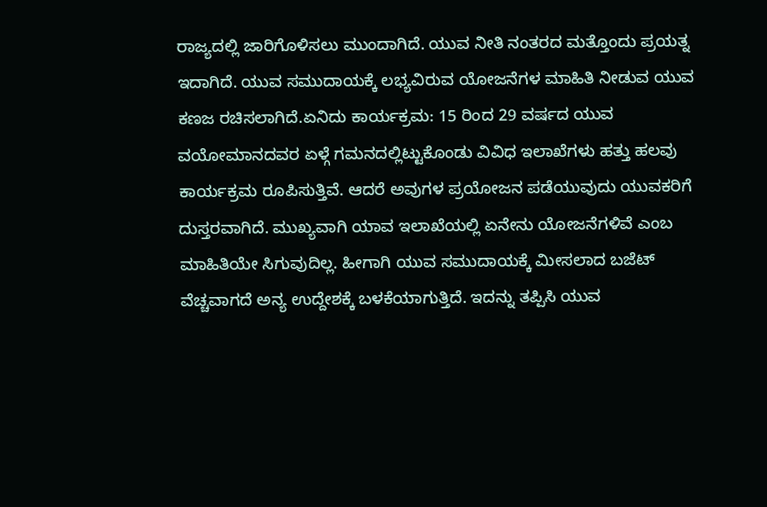ರಾಜ್ಯದಲ್ಲಿ ಜಾರಿಗೊಳಿಸಲು ಮುಂದಾಗಿದೆ. ಯುವ ನೀತಿ ನಂತರದ ಮತ್ತೊಂದು ಪ್ರಯತ್ನ ಇದಾಗಿದೆ. ಯುವ ಸಮುದಾಯಕ್ಕೆ ಲಭ್ಯವಿರುವ ಯೋಜನೆಗಳ ಮಾಹಿತಿ ನೀಡುವ ಯುವ ಕಣಜ ರಚಿಸಲಾಗಿದೆ.ಏನಿದು ಕಾರ್ಯಕ್ರಮ: 15 ರಿಂದ 29 ವರ್ಷದ ಯುವ ವಯೋಮಾನದವರ ಏಳ್ಗೆ ಗಮನದಲ್ಲಿಟ್ಟುಕೊಂಡು ವಿವಿಧ ಇಲಾಖೆಗಳು ಹತ್ತು ಹಲವು ಕಾರ್ಯಕ್ರಮ ರೂಪಿಸುತ್ತಿವೆ. ಆದರೆ ಅವುಗಳ ಪ್ರಯೋಜನ ಪಡೆಯುವುದು ಯುವಕರಿಗೆ ದುಸ್ತರವಾಗಿದೆ. ಮುಖ್ಯವಾಗಿ ಯಾವ ಇಲಾಖೆಯಲ್ಲಿ ಏನೇನು ಯೋಜನೆಗಳಿವೆ ಎಂಬ ಮಾಹಿತಿಯೇ ಸಿಗುವುದಿಲ್ಲ. ಹೀಗಾಗಿ ಯುವ ಸಮುದಾಯಕ್ಕೆ ಮೀಸಲಾದ ಬಜೆಟ್ ವೆಚ್ಚವಾಗದೆ ಅನ್ಯ ಉದ್ದೇಶಕ್ಕೆ ಬಳಕೆಯಾಗುತ್ತಿದೆ. ಇದನ್ನು ತಪ್ಪಿಸಿ ಯುವ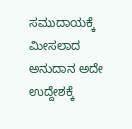ಸಮುದಾಯಕ್ಕೆ ಮೀಸಲಾದ ಅನುದಾನ ಅದೇ ಉದ್ದೇಶಕ್ಕೆ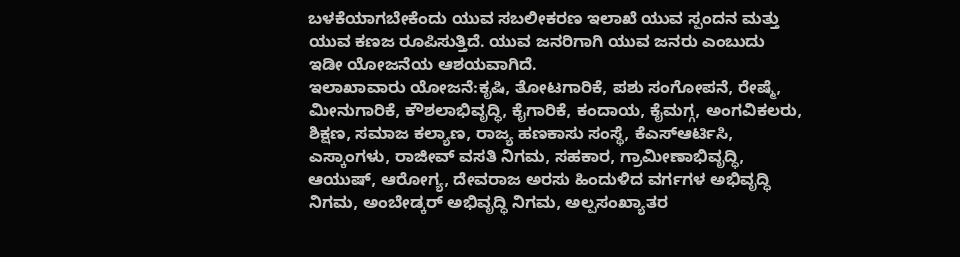ಬಳಕೆಯಾಗಬೇಕೆಂದು ಯುವ ಸಬಲೀಕರಣ ಇಲಾಖೆ ಯುವ ಸ್ಪಂದನ ಮತ್ತು ಯುವ ಕಣಜ ರೂಪಿಸುತ್ತಿದೆ. ಯುವ ಜನರಿಗಾಗಿ ಯುವ ಜನರು ಎಂಬುದು ಇಡೀ ಯೋಜನೆಯ ಆಶಯವಾಗಿದೆ.
ಇಲಾಖಾವಾರು ಯೋಜನೆ:ಕೃಷಿ, ತೋಟಗಾರಿಕೆ, ಪಶು ಸಂಗೋಪನೆ, ರೇಷ್ಮೆ, ಮೀನುಗಾರಿಕೆ, ಕೌಶಲಾಭಿವೃದ್ಧಿ, ಕೈಗಾರಿಕೆ, ಕಂದಾಯ, ಕೈಮಗ್ಗ, ಅಂಗವಿಕಲರು, ಶಿಕ್ಷಣ, ಸಮಾಜ ಕಲ್ಯಾಣ, ರಾಜ್ಯ ಹಣಕಾಸು ಸಂಸ್ಥೆ, ಕೆಎಸ್ಆರ್ಟಿಸಿ, ಎಸ್ಕಾಂಗಳು, ರಾಜೀವ್ ವಸತಿ ನಿಗಮ, ಸಹಕಾರ, ಗ್ರಾಮೀಣಾಭಿವೃದ್ಧಿ, ಆಯುಷ್, ಆರೋಗ್ಯ, ದೇವರಾಜ ಅರಸು ಹಿಂದುಳಿದ ವರ್ಗಗಳ ಅಭಿವೃದ್ಧಿ ನಿಗಮ, ಅಂಬೇಡ್ಕರ್ ಅಭಿವೃದ್ಧಿ ನಿಗಮ, ಅಲ್ಪಸಂಖ್ಯಾತರ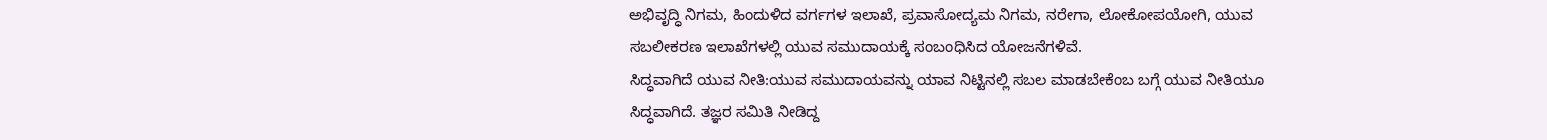ಅಭಿವೃದ್ಧಿ ನಿಗಮ, ಹಿಂದುಳಿದ ವರ್ಗಗಳ ಇಲಾಖೆ, ಪ್ರವಾಸೋದ್ಯಮ ನಿಗಮ, ನರೇಗಾ, ಲೋಕೋಪಯೋಗಿ, ಯುವ ಸಬಲೀಕರಣ ಇಲಾಖೆಗಳಲ್ಲಿ ಯುವ ಸಮುದಾಯಕ್ಕೆ ಸಂಬಂಧಿಸಿದ ಯೋಜನೆಗಳಿವೆ.
ಸಿದ್ಧವಾಗಿದೆ ಯುವ ನೀತಿ:ಯುವ ಸಮುದಾಯವನ್ನು ಯಾವ ನಿಟ್ಟಿನಲ್ಲಿ ಸಬಲ ಮಾಡಬೇಕೆಂಬ ಬಗ್ಗೆ ಯುವ ನೀತಿಯೂ ಸಿದ್ಧವಾಗಿದೆ. ತಜ್ಞರ ಸಮಿತಿ ನೀಡಿದ್ದ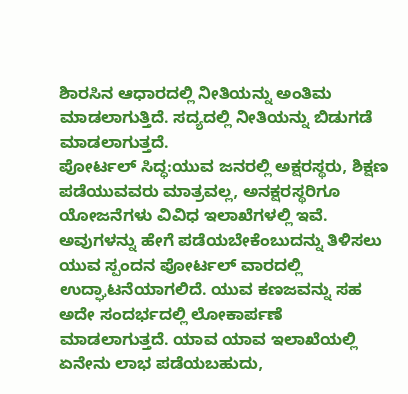ಶಿಾರಸಿನ ಆಧಾರದಲ್ಲಿ ನೀತಿಯನ್ನು ಅಂತಿಮ ಮಾಡಲಾಗುತ್ತಿದೆ. ಸದ್ಯದಲ್ಲಿ ನೀತಿಯನ್ನು ಬಿಡುಗಡೆ ಮಾಡಲಾಗುತ್ತದೆ.
ಪೋರ್ಟಲ್ ಸಿದ್ಧ:ಯುವ ಜನರಲ್ಲಿ ಅಕ್ಷರಸ್ಥರು, ಶಿಕ್ಷಣ ಪಡೆಯುವವರು ಮಾತ್ರವಲ್ಲ, ಅನಕ್ಷರಸ್ಥರಿಗೂ ಯೋಜನೆಗಳು ವಿವಿಧ ಇಲಾಖೆಗಳಲ್ಲಿ ಇವೆ. ಅವುಗಳನ್ನು ಹೇಗೆ ಪಡೆಯಬೇಕೆಂಬುದನ್ನು ತಿಳಿಸಲು ಯುವ ಸ್ಪಂದನ ಪೋರ್ಟಲ್ ವಾರದಲ್ಲಿ ಉದ್ಘಾಟನೆಯಾಗಲಿದೆ. ಯುವ ಕಣಜವನ್ನು ಸಹ ಅದೇ ಸಂದರ್ಭದಲ್ಲಿ ಲೋಕಾರ್ಪಣೆ ಮಾಡಲಾಗುತ್ತದೆ. ಯಾವ ಯಾವ ಇಲಾಖೆಯಲ್ಲಿ ಏನೇನು ಲಾಭ ಪಡೆಯಬಹುದು,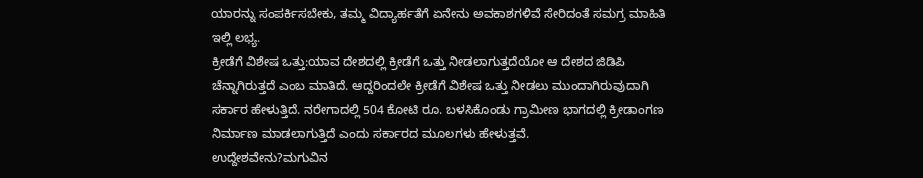ಯಾರನ್ನು ಸಂಪರ್ಕಿಸಬೇಕು, ತಮ್ಮ ವಿದ್ಯಾರ್ಹತೆಗೆ ಏನೇನು ಅವಕಾಶಗಳಿವೆ ಸೇರಿದಂತೆ ಸಮಗ್ರ ಮಾಹಿತಿ ಇಲ್ಲಿ ಲಭ್ಯ.
ಕ್ರೀಡೆಗೆ ವಿಶೇಷ ಒತ್ತು:ಯಾವ ದೇಶದಲ್ಲಿ ಕ್ರೀಡೆಗೆ ಒತ್ತು ನೀಡಲಾಗುತ್ತದೆಯೋ ಆ ದೇಶದ ಜಿಡಿಪಿ ಚೆನ್ನಾಗಿರುತ್ತದೆ ಎಂಬ ಮಾತಿದೆ. ಆದ್ದರಿಂದಲೇ ಕ್ರೀಡೆಗೆ ವಿಶೇಷ ಒತ್ತು ನೀಡಲು ಮುಂದಾಗಿರುವುದಾಗಿ ಸರ್ಕಾರ ಹೇಳುತ್ತಿದೆ. ನರೇಗಾದಲ್ಲಿ 504 ಕೋಟಿ ರೂ. ಬಳಸಿಕೊಂಡು ಗ್ರಾಮೀಣ ಭಾಗದಲ್ಲಿ ಕ್ರೀಡಾಂಗಣ ನಿರ್ಮಾಣ ಮಾಡಲಾಗುತ್ತಿದೆ ಎಂದು ಸರ್ಕಾರದ ಮೂಲಗಳು ಹೇಳುತ್ತವೆ.
ಉದ್ದೇಶವೇನು?ಮಗುವಿನ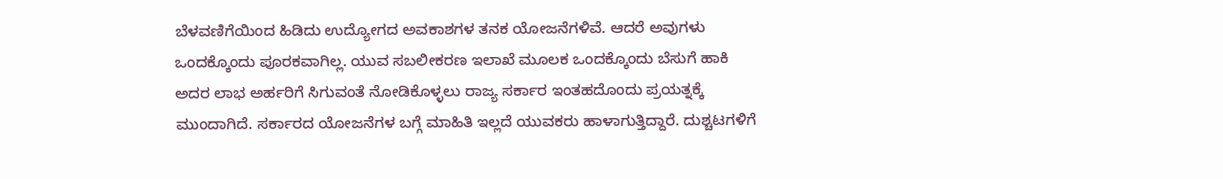ಬೆಳವಣಿಗೆಯಿಂದ ಹಿಡಿದು ಉದ್ಯೋಗದ ಅವಕಾಶಗಳ ತನಕ ಯೋಜನೆಗಳಿವೆ. ಆದರೆ ಅವುಗಳು ಒಂದಕ್ಕೊಂದು ಪೂರಕವಾಗಿಲ್ಲ. ಯುವ ಸಬಲೀಕರಣ ಇಲಾಖೆ ಮೂಲಕ ಒಂದಕ್ಕೊಂದು ಬೆಸುಗೆ ಹಾಕಿ ಅದರ ಲಾಭ ಅರ್ಹರಿಗೆ ಸಿಗುವಂತೆ ನೋಡಿಕೊಳ್ಳಲು ರಾಜ್ಯ ಸರ್ಕಾರ ಇಂತಹದೊಂದು ಪ್ರಯತ್ನಕ್ಕೆ ಮುಂದಾಗಿದೆ. ಸರ್ಕಾರದ ಯೋಜನೆಗಳ ಬಗ್ಗೆ ಮಾಹಿತಿ ಇಲ್ಲದೆ ಯುವಕರು ಹಾಳಾಗುತ್ತಿದ್ದಾರೆ. ದುಶ್ಚಟಗಳಿಗೆ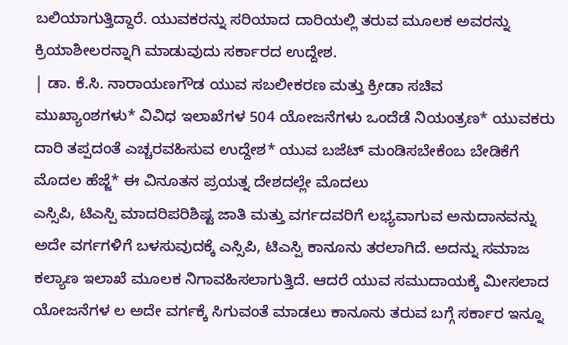ಬಲಿಯಾಗುತ್ತಿದ್ದಾರೆ. ಯುವಕರನ್ನು ಸರಿಯಾದ ದಾರಿಯಲ್ಲಿ ತರುವ ಮೂಲಕ ಅವರನ್ನು ಕ್ರಿಯಾಶೀಲರನ್ನಾಗಿ ಮಾಡುವುದು ಸರ್ಕಾರದ ಉದ್ದೇಶ.
| ಡಾ. ಕೆ.ಸಿ. ನಾರಾಯಣಗೌಡ ಯುವ ಸಬಲೀಕರಣ ಮತ್ತು ಕ್ರೀಡಾ ಸಚಿವ
ಮುಖ್ಯಾಂಶಗಳು* ವಿವಿಧ ಇಲಾಖೆಗಳ 504 ಯೋಜನೆಗಳು ಒಂದೆಡೆ ನಿಯಂತ್ರಣ* ಯುವಕರು ದಾರಿ ತಪ್ಪದಂತೆ ಎಚ್ಚರವಹಿಸುವ ಉದ್ದೇಶ* ಯುವ ಬಜೆಟ್ ಮಂಡಿಸಬೇಕೆಂಬ ಬೇಡಿಕೆಗೆ ಮೊದಲ ಹೆಜ್ಜೆ* ಈ ವಿನೂತನ ಪ್ರಯತ್ನ ದೇಶದಲ್ಲೇ ಮೊದಲು
ಎಸ್ಸಿಪಿ, ಟಿಎಸ್ಪಿ ಮಾದರಿಪರಿಶಿಷ್ಟ ಜಾತಿ ಮತ್ತು ವರ್ಗದವರಿಗೆ ಲಭ್ಯವಾಗುವ ಅನುದಾನವನ್ನು ಅದೇ ವರ್ಗಗಳಿಗೆ ಬಳಸುವುದಕ್ಕೆ ಎಸ್ಸಿಪಿ, ಟಿಎಸ್ಪಿ ಕಾನೂನು ತರಲಾಗಿದೆ. ಅದನ್ನು ಸಮಾಜ ಕಲ್ಯಾಣ ಇಲಾಖೆ ಮೂಲಕ ನಿಗಾವಹಿಸಲಾಗುತ್ತಿದೆ. ಆದರೆ ಯುವ ಸಮುದಾಯಕ್ಕೆ ಮೀಸಲಾದ ಯೋಜನೆಗಳ ಲ ಅದೇ ವರ್ಗಕ್ಕೆ ಸಿಗುವಂತೆ ಮಾಡಲು ಕಾನೂನು ತರುವ ಬಗ್ಗೆ ಸರ್ಕಾರ ಇನ್ನೂ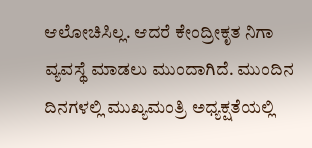ಆಲೋಚಿಸಿಲ್ಲ. ಆದರೆ ಕೇಂದ್ರೀಕೃತ ನಿಗಾ ವ್ಯವಸ್ಥೆ ಮಾಡಲು ಮುಂದಾಗಿದೆ. ಮುಂದಿನ ದಿನಗಳಲ್ಲಿ ಮುಖ್ಯಮಂತ್ರಿ ಅಧ್ಯಕ್ಷತೆಯಲ್ಲಿ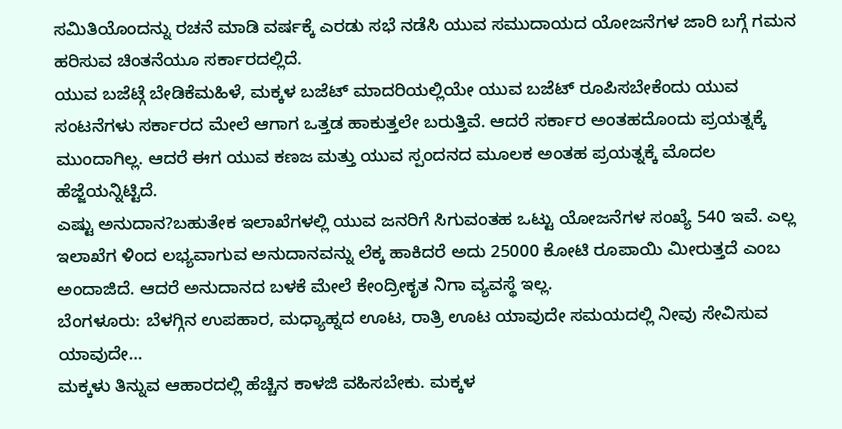ಸಮಿತಿಯೊಂದನ್ನು ರಚನೆ ಮಾಡಿ ವರ್ಷಕ್ಕೆ ಎರಡು ಸಭೆ ನಡೆಸಿ ಯುವ ಸಮುದಾಯದ ಯೋಜನೆಗಳ ಜಾರಿ ಬಗ್ಗೆ ಗಮನ ಹರಿಸುವ ಚಿಂತನೆಯೂ ಸರ್ಕಾರದಲ್ಲಿದೆ.
ಯುವ ಬಜೆಟ್ಗೆ ಬೇಡಿಕೆಮಹಿಳೆ, ಮಕ್ಕಳ ಬಜೆಟ್ ಮಾದರಿಯಲ್ಲಿಯೇ ಯುವ ಬಜೆಟ್ ರೂಪಿಸಬೇಕೆಂದು ಯುವ ಸಂಟನೆಗಳು ಸರ್ಕಾರದ ಮೇಲೆ ಆಗಾಗ ಒತ್ತಡ ಹಾಕುತ್ತಲೇ ಬರುತ್ತಿವೆ. ಆದರೆ ಸರ್ಕಾರ ಅಂತಹದೊಂದು ಪ್ರಯತ್ನಕ್ಕೆ ಮುಂದಾಗಿಲ್ಲ. ಆದರೆ ಈಗ ಯುವ ಕಣಜ ಮತ್ತು ಯುವ ಸ್ಪಂದನದ ಮೂಲಕ ಅಂತಹ ಪ್ರಯತ್ನಕ್ಕೆ ಮೊದಲ ಹೆಜ್ಜೆಯನ್ನಿಟ್ಟಿದೆ.
ಎಷ್ಟು ಅನುದಾನ?ಬಹುತೇಕ ಇಲಾಖೆಗಳಲ್ಲಿ ಯುವ ಜನರಿಗೆ ಸಿಗುವಂತಹ ಒಟ್ಟು ಯೋಜನೆಗಳ ಸಂಖ್ಯೆ 540 ಇವೆ. ಎಲ್ಲ ಇಲಾಖೆಗ ಳಿಂದ ಲಭ್ಯವಾಗುವ ಅನುದಾನವನ್ನು ಲೆಕ್ಕ ಹಾಕಿದರೆ ಅದು 25000 ಕೋಟಿ ರೂಪಾಯಿ ಮೀರುತ್ತದೆ ಎಂಬ ಅಂದಾಜಿದೆ. ಆದರೆ ಅನುದಾನದ ಬಳಕೆ ಮೇಲೆ ಕೇಂದ್ರೀಕೃತ ನಿಗಾ ವ್ಯವಸ್ಥೆ ಇಲ್ಲ.
ಬೆಂಗಳೂರು: ಬೆಳಗ್ಗಿನ ಉಪಹಾರ, ಮಧ್ಯಾಹ್ನದ ಊಟ, ರಾತ್ರಿ ಊಟ ಯಾವುದೇ ಸಮಯದಲ್ಲಿ ನೀವು ಸೇವಿಸುವ ಯಾವುದೇ…
ಮಕ್ಕಳು ತಿನ್ನುವ ಆಹಾರದಲ್ಲಿ ಹೆಚ್ಚಿನ ಕಾಳಜಿ ವಹಿಸಬೇಕು. ಮಕ್ಕಳ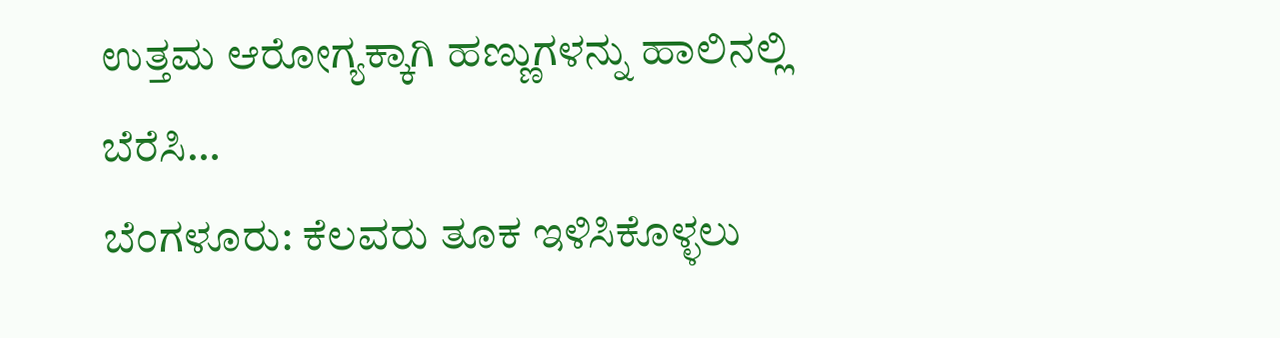ಉತ್ತಮ ಆರೋಗ್ಯಕ್ಕಾಗಿ ಹಣ್ಣುಗಳನ್ನು ಹಾಲಿನಲ್ಲಿ ಬೆರೆಸಿ…
ಬೆಂಗಳೂರು: ಕೆಲವರು ತೂಕ ಇಳಿಸಿಕೊಳ್ಳಲು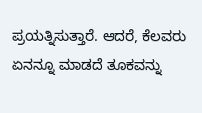ಪ್ರಯತ್ನಿಸುತ್ತಾರೆ. ಆದರೆ, ಕೆಲವರು ಏನನ್ನೂ ಮಾಡದೆ ತೂಕವನ್ನು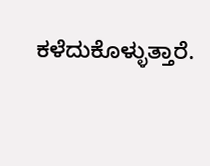ಕಳೆದುಕೊಳ್ಳುತ್ತಾರೆ.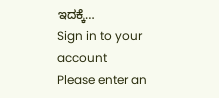ಇದಕ್ಕೆ…
Sign in to your account
Please enter an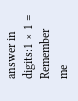answer in digits:1 × 1 =
Remember me